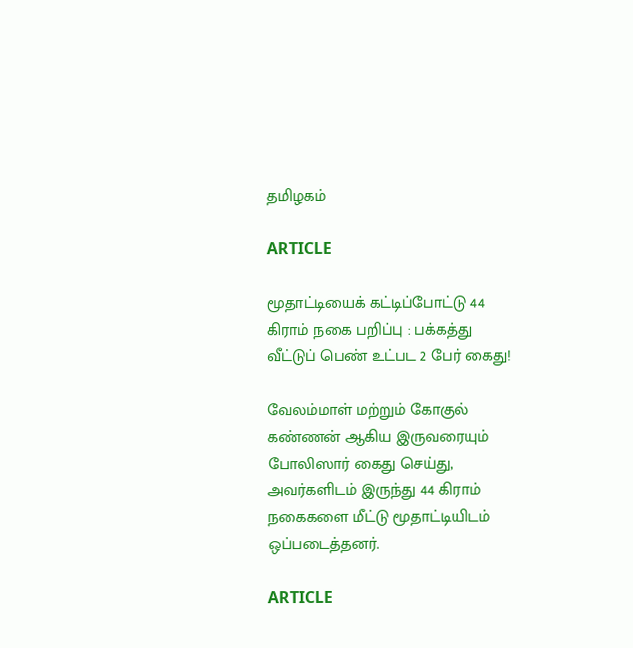தமிழகம்

ARTICLE

மூதாட்டியைக் கட்டிப்போட்டு 44 கிராம் நகை பறிப்பு : பக்கத்து வீட்டுப் பெண் உட்பட 2 பேர் கைது!

வேலம்மாள் மற்றும் கோகுல் கண்ணன் ஆகிய இருவரையும் போலிஸார் கைது செய்து, அவர்களிடம் இருந்து 44 கிராம் நகைகளை மீட்டு மூதாட்டியிடம் ஒப்படைத்தனர்.

ARTICLE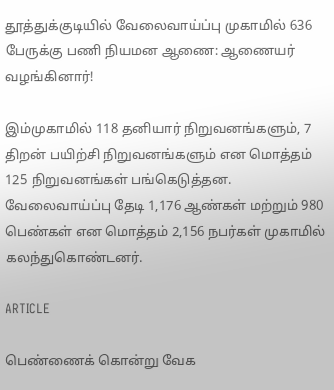தூத்துக்குடியில் வேலைவாய்ப்பு முகாமில் 636 பேருக்கு பணி நியமன ஆணை: ஆணையர் வழங்கினார்!

இம்முகாமில் 118 தனியார் நிறுவனங்களும், 7 திறன் பயிற்சி நிறுவனங்களும் என மொத்தம் 125 நிறுவனங்கள் பங்கெடுத்தன. வேலைவாய்ப்பு தேடி 1,176 ஆண்கள் மற்றும் 980 பெண்கள் என மொத்தம் 2,156 நபர்கள் முகாமில் கலந்துகொண்டனர்.

ARTICLE

பெண்ணைக் கொன்று வேக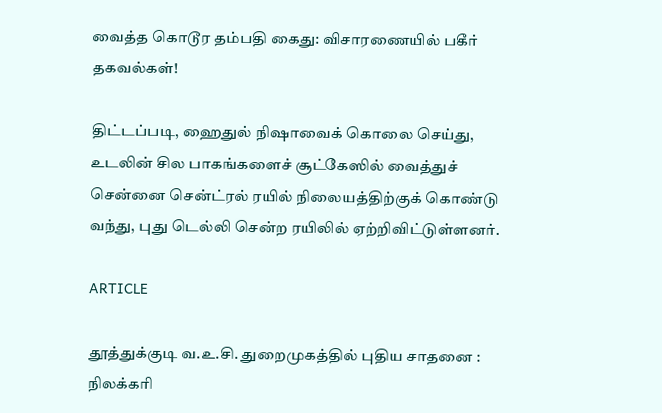வைத்த கொடூர தம்பதி கைது: விசாரணையில் பகீர் தகவல்கள்!

திட்டப்படி, ஹைதுல் நிஷாவைக் கொலை செய்து, உடலின் சில பாகங்களைச் சூட்கேஸில் வைத்துச் சென்னை சென்ட்ரல் ரயில் நிலையத்திற்குக் கொண்டு வந்து, புது டெல்லி சென்ற ரயிலில் ஏற்றிவிட்டுள்ளனர்.

ARTICLE

தூத்துக்குடி வ.உ.சி. துறைமுகத்தில் புதிய சாதனை : நிலக்கரி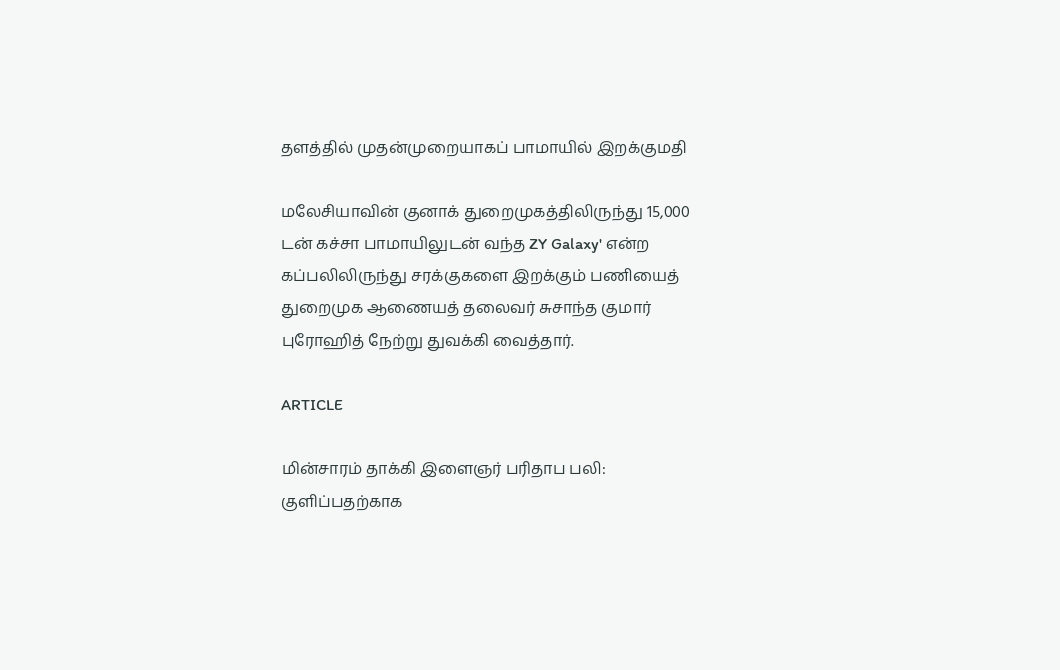தளத்தில் முதன்முறையாகப் பாமாயில் இறக்குமதி

மலேசியாவின் குனாக் துறைமுகத்திலிருந்து 15,000 டன் கச்சா பாமாயிலுடன் வந்த ZY Galaxy' என்ற கப்பலிலிருந்து சரக்குகளை இறக்கும் பணியைத் துறைமுக ஆணையத் தலைவர் சுசாந்த குமார் புரோஹித் நேற்று துவக்கி வைத்தார்.

ARTICLE

மின்சாரம் தாக்கி இளைஞர் பரிதாப பலி: குளிப்பதற்காக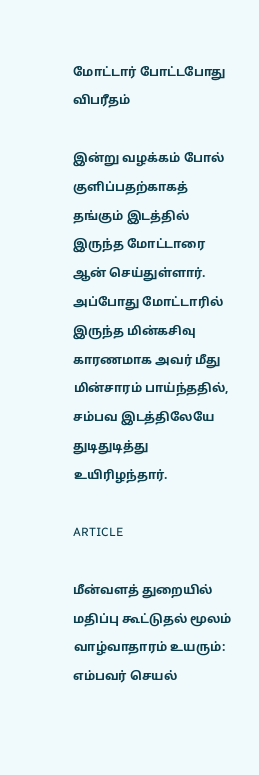மோட்டார் போட்டபோது விபரீதம்

இன்று வழக்கம் போல் குளிப்பதற்காகத் தங்கும் இடத்தில் இருந்த மோட்டாரை ஆன் செய்துள்ளார். அப்போது மோட்டாரில் இருந்த மின்கசிவு காரணமாக அவர் மீது மின்சாரம் பாய்ந்ததில், சம்பவ இடத்திலேயே துடிதுடித்து உயிரிழந்தார்.

ARTICLE

மீன்வளத் துறையில் மதிப்பு கூட்டுதல் மூலம் வாழ்வாதாரம் உயரும்: எம்பவர் செயல்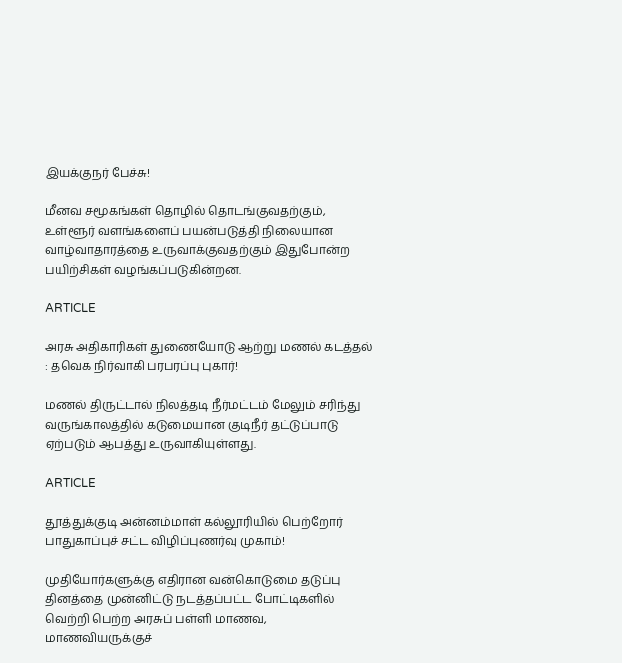இயக்குநர் பேச்சு!

மீனவ சமூகங்கள் தொழில் தொடங்குவதற்கும், உள்ளூர் வளங்களைப் பயன்படுத்தி நிலையான வாழ்வாதாரத்தை உருவாக்குவதற்கும் இதுபோன்ற பயிற்சிகள் வழங்கப்படுகின்றன.

ARTICLE

அரசு அதிகாரிகள் துணையோடு ஆற்று மணல் கடத்தல் : தவெக நிர்வாகி பரபரப்பு புகார்!

மணல் திருட்டால் நிலத்தடி நீர்மட்டம் மேலும் சரிந்து வருங்காலத்தில் கடுமையான குடிநீர் தட்டுப்பாடு ஏற்படும் ஆபத்து உருவாகியுள்ளது.

ARTICLE

தூத்துக்குடி அன்னம்மாள் கல்லூரியில் பெற்றோர் பாதுகாப்புச் சட்ட விழிப்புணர்வு முகாம்!

முதியோர்களுக்கு எதிரான வன்கொடுமை தடுப்பு தினத்தை முன்னிட்டு நடத்தப்பட்ட போட்டிகளில் வெற்றி பெற்ற அரசுப் பள்ளி மாணவ, மாணவியருக்குச்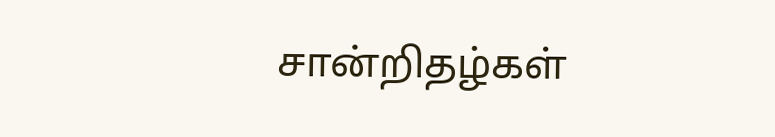சான்றிதழ்கள்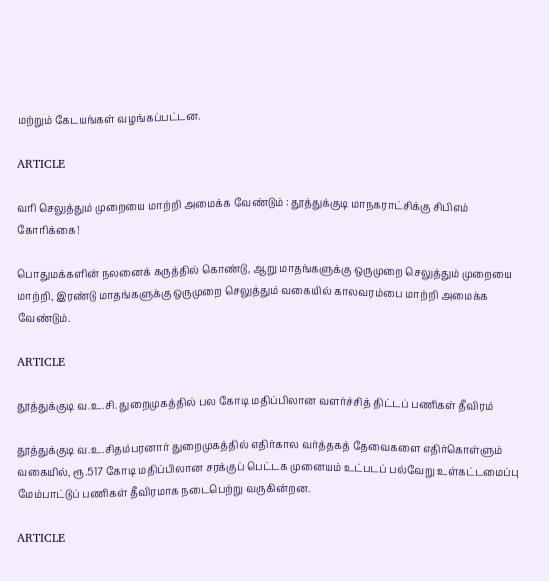மற்றும் கேடயங்கள் வழங்கப்பட்டன.

ARTICLE

வரி செலுத்தும் முறையை மாற்றி அமைக்க வேண்டும் : தூத்துக்குடி மாநகராட்சிக்கு சிபிஎம் கோரிக்கை!

பொதுமக்களின் நலனைக் கருத்தில் கொண்டு, ஆறு மாதங்களுக்கு ஒருமுறை செலுத்தும் முறையை மாற்றி, இரண்டு மாதங்களுக்கு ஒருமுறை செலுத்தும் வகையில் காலவரம்பை மாற்றி அமைக்க வேண்டும்.

ARTICLE

தூத்துக்குடி வ.உ.சி. துறைமுகத்தில் பல கோடி மதிப்பிலான வளர்ச்சித் திட்டப் பணிகள் தீவிரம்

தூத்துக்குடி வ.உ.சிதம்பரனார் துறைமுகத்தில் எதிர்கால வர்த்தகத் தேவைகளை எதிர்கொள்ளும் வகையில், ரூ.517 கோடி மதிப்பிலான சரக்குப் பெட்டக முனையம் உட்படப் பல்வேறு உள்கட்டமைப்பு மேம்பாட்டுப் பணிகள் தீவிரமாக நடைபெற்று வருகின்றன.

ARTICLE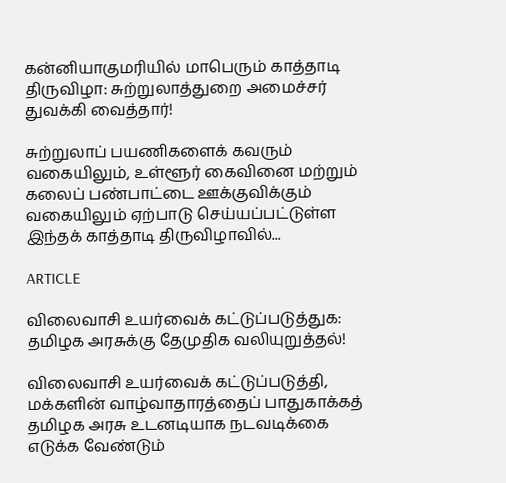கன்னியாகுமரியில் மாபெரும் காத்தாடி திருவிழா: சுற்றுலாத்துறை அமைச்சர் துவக்கி வைத்தார்!

சுற்றுலாப் பயணிகளைக் கவரும் வகையிலும், உள்ளூர் கைவினை மற்றும் கலைப் பண்பாட்டை ஊக்குவிக்கும் வகையிலும் ஏற்பாடு செய்யப்பட்டுள்ள இந்தக் காத்தாடி திருவிழாவில்...

ARTICLE

விலைவாசி உயர்வைக் கட்டுப்படுத்துக: தமிழக அரசுக்கு தேமுதிக வலியுறுத்தல்!

விலைவாசி உயர்வைக் கட்டுப்படுத்தி, மக்களின் வாழ்வாதாரத்தைப் பாதுகாக்கத் தமிழக அரசு உடனடியாக நடவடிக்கை எடுக்க வேண்டும்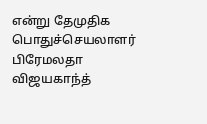என்று தேமுதிக பொதுச்செயலாளர் பிரேமலதா விஜயகாந்த்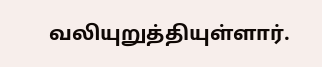வலியுறுத்தியுள்ளார்.